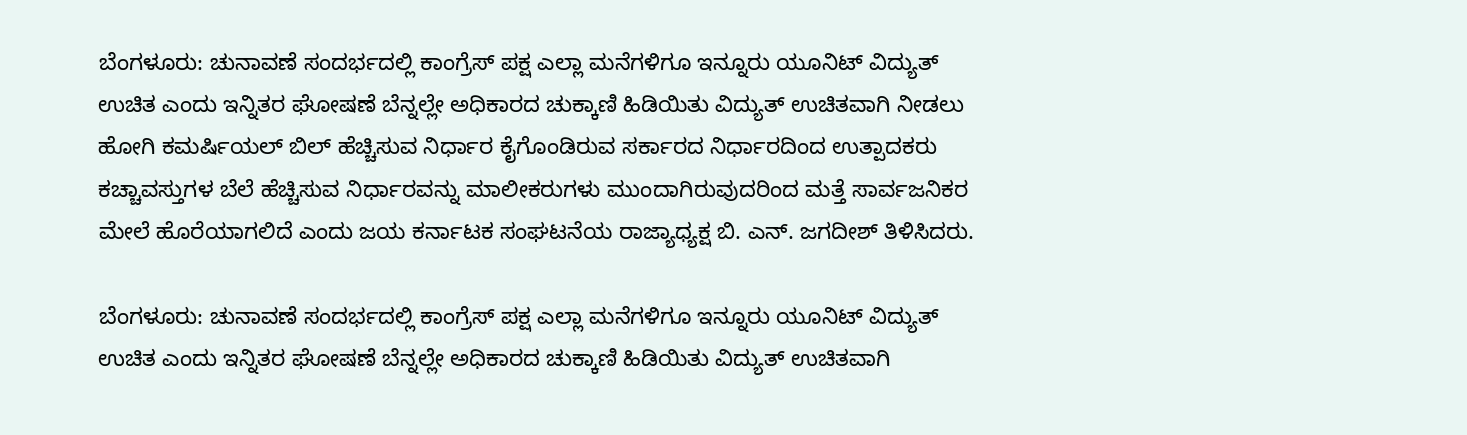ಬೆಂಗಳೂರು: ಚುನಾವಣೆ ಸಂದರ್ಭದಲ್ಲಿ ಕಾಂಗ್ರೆಸ್ ಪಕ್ಷ ಎಲ್ಲಾ ಮನೆಗಳಿಗೂ ಇನ್ನೂರು ಯೂನಿಟ್ ವಿದ್ಯುತ್ ಉಚಿತ ಎಂದು ಇನ್ನಿತರ ಘೋಷಣೆ ಬೆನ್ನಲ್ಲೇ ಅಧಿಕಾರದ ಚುಕ್ಕಾಣಿ ಹಿಡಿಯಿತು ವಿದ್ಯುತ್ ಉಚಿತವಾಗಿ ನೀಡಲು ಹೋಗಿ ಕಮರ್ಷಿಯಲ್ ಬಿಲ್ ಹೆಚ್ಚಿಸುವ ನಿರ್ಧಾರ ಕೈಗೊಂಡಿರುವ ಸರ್ಕಾರದ ನಿರ್ಧಾರದಿಂದ ಉತ್ಪಾದಕರು ಕಚ್ಚಾವಸ್ತುಗಳ ಬೆಲೆ ಹೆಚ್ಚಿಸುವ ನಿರ್ಧಾರವನ್ನು ಮಾಲೀಕರುಗಳು ಮುಂದಾಗಿರುವುದರಿಂದ ಮತ್ತೆ ಸಾರ್ವಜನಿಕರ ಮೇಲೆ ಹೊರೆಯಾಗಲಿದೆ ಎಂದು ಜಯ ಕರ್ನಾಟಕ ಸಂಘಟನೆಯ ರಾಜ್ಯಾಧ್ಯಕ್ಷ ಬಿ. ಎನ್. ಜಗದೀಶ್ ತಿಳಿಸಿದರು.

ಬೆಂಗಳೂರು: ಚುನಾವಣೆ ಸಂದರ್ಭದಲ್ಲಿ ಕಾಂಗ್ರೆಸ್ ಪಕ್ಷ ಎಲ್ಲಾ ಮನೆಗಳಿಗೂ ಇನ್ನೂರು ಯೂನಿಟ್ ವಿದ್ಯುತ್ ಉಚಿತ ಎಂದು ಇನ್ನಿತರ ಘೋಷಣೆ ಬೆನ್ನಲ್ಲೇ ಅಧಿಕಾರದ ಚುಕ್ಕಾಣಿ ಹಿಡಿಯಿತು ವಿದ್ಯುತ್ ಉಚಿತವಾಗಿ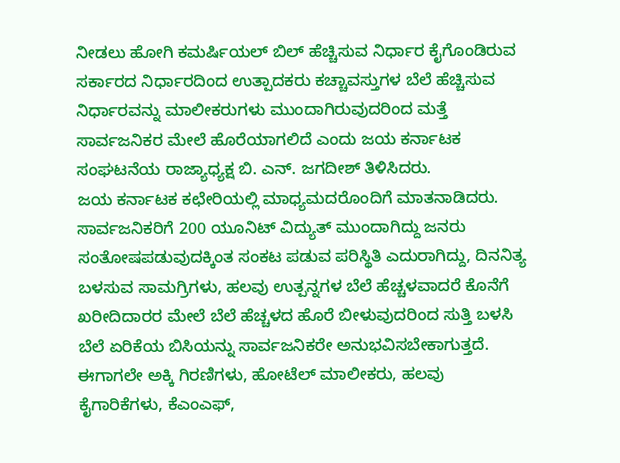ನೀಡಲು ಹೋಗಿ ಕಮರ್ಷಿಯಲ್ ಬಿಲ್ ಹೆಚ್ಚಿಸುವ ನಿರ್ಧಾರ ಕೈಗೊಂಡಿರುವ ಸರ್ಕಾರದ ನಿರ್ಧಾರದಿಂದ ಉತ್ಪಾದಕರು ಕಚ್ಚಾವಸ್ತುಗಳ ಬೆಲೆ ಹೆಚ್ಚಿಸುವ ನಿರ್ಧಾರವನ್ನು ಮಾಲೀಕರುಗಳು ಮುಂದಾಗಿರುವುದರಿಂದ ಮತ್ತೆ ಸಾರ್ವಜನಿಕರ ಮೇಲೆ ಹೊರೆಯಾಗಲಿದೆ ಎಂದು ಜಯ ಕರ್ನಾಟಕ ಸಂಘಟನೆಯ ರಾಜ್ಯಾಧ್ಯಕ್ಷ ಬಿ. ಎನ್. ಜಗದೀಶ್ ತಿಳಿಸಿದರು.
ಜಯ ಕರ್ನಾಟಕ ಕಛೇರಿಯಲ್ಲಿ ಮಾಧ್ಯಮದರೊಂದಿಗೆ ಮಾತನಾಡಿದರು.
ಸಾರ್ವಜನಿಕರಿಗೆ 200 ಯೂನಿಟ್ ವಿದ್ಯುತ್ ಮುಂದಾಗಿದ್ದು ಜನರು ಸಂತೋಷಪಡುವುದಕ್ಕಿಂತ ಸಂಕಟ ಪಡುವ ಪರಿಸ್ಥಿತಿ ಎದುರಾಗಿದ್ದು, ದಿನನಿತ್ಯ ಬಳಸುವ ಸಾಮಗ್ರಿಗಳು, ಹಲವು ಉತ್ಪನ್ನಗಳ ಬೆಲೆ ಹೆಚ್ಚಳವಾದರೆ ಕೊನೆಗೆ ಖರೀದಿದಾರರ ಮೇಲೆ ಬೆಲೆ ಹೆಚ್ಚಳದ ಹೊರೆ ಬೀಳುವುದರಿಂದ ಸುತ್ತಿ ಬಳಸಿ ಬೆಲೆ ಏರಿಕೆಯ ಬಿಸಿಯನ್ನು ಸಾರ್ವಜನಿಕರೇ ಅನುಭವಿಸಬೇಕಾಗುತ್ತದೆ.
ಈಗಾಗಲೇ ಅಕ್ಕಿ ಗಿರಣಿಗಳು, ಹೋಟೆಲ್ ಮಾಲೀಕರು, ಹಲವು ಕೈಗಾರಿಕೆಗಳು, ಕೆಎಂಎಫ್,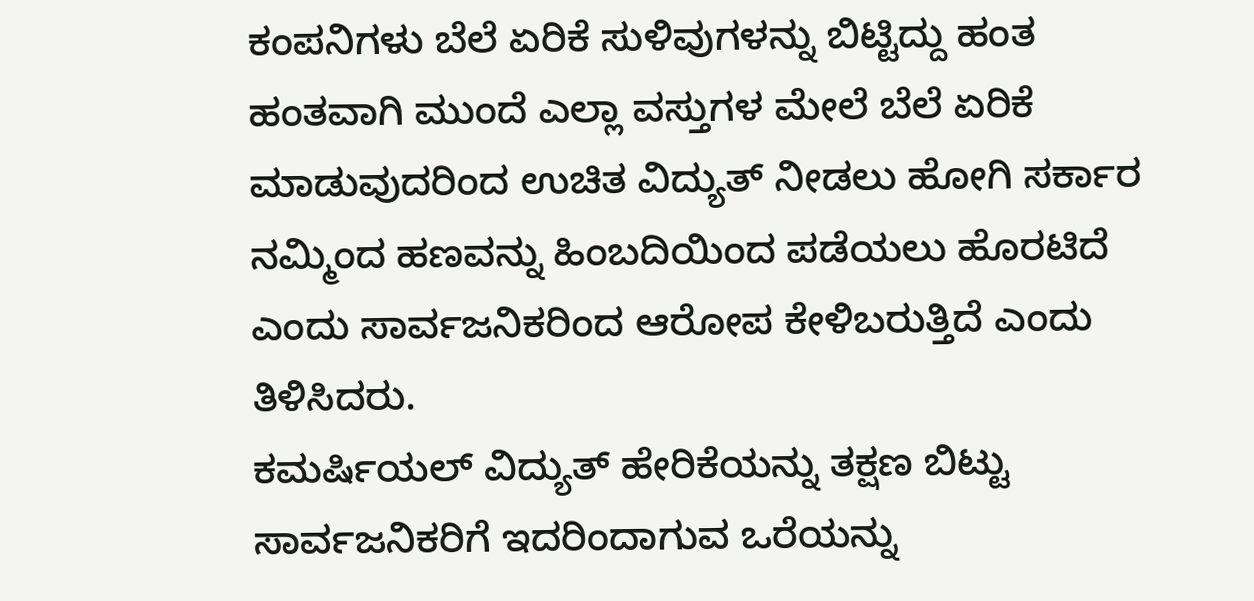ಕಂಪನಿಗಳು ಬೆಲೆ ಏರಿಕೆ ಸುಳಿವುಗಳನ್ನು ಬಿಟ್ಟಿದ್ದು ಹಂತ ಹಂತವಾಗಿ ಮುಂದೆ ಎಲ್ಲಾ ವಸ್ತುಗಳ ಮೇಲೆ ಬೆಲೆ ಏರಿಕೆ ಮಾಡುವುದರಿಂದ ಉಚಿತ ವಿದ್ಯುತ್ ನೀಡಲು ಹೋಗಿ ಸರ್ಕಾರ ನಮ್ಮಿಂದ ಹಣವನ್ನು ಹಿಂಬದಿಯಿಂದ ಪಡೆಯಲು ಹೊರಟಿದೆ ಎಂದು ಸಾರ್ವಜನಿಕರಿಂದ ಆರೋಪ ಕೇಳಿಬರುತ್ತಿದೆ ಎಂದು ತಿಳಿಸಿದರು.
ಕಮರ್ಷಿಯಲ್ ವಿದ್ಯುತ್ ಹೇರಿಕೆಯನ್ನು ತಕ್ಷಣ ಬಿಟ್ಟು ಸಾರ್ವಜನಿಕರಿಗೆ ಇದರಿಂದಾಗುವ ಒರೆಯನ್ನು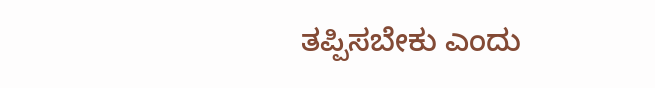ತಪ್ಪಿಸಬೇಕು ಎಂದು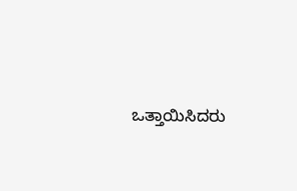ಒತ್ತಾಯಿಸಿದರು